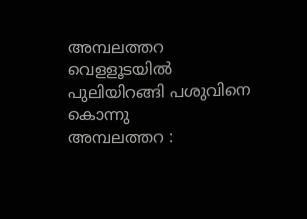അമ്പലത്തറ വെളളൂടയിൽ പുലിയിറങ്ങി പശുവിനെ കൊന്നു
അമ്പലത്തറ :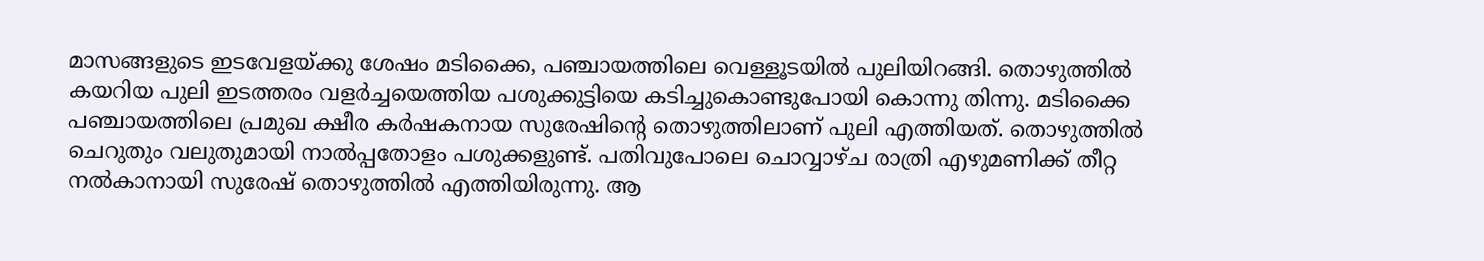മാസങ്ങളുടെ ഇടവേളയ്ക്കു ശേഷം മടിക്കൈ, പഞ്ചായത്തിലെ വെള്ളൂടയിൽ പുലിയിറങ്ങി. തൊഴുത്തിൽ കയറിയ പുലി ഇടത്തരം വളർച്ചയെത്തിയ പശുക്കുട്ടിയെ കടിച്ചുകൊണ്ടുപോയി കൊന്നു തിന്നു. മടിക്കൈ പഞ്ചായത്തിലെ പ്രമുഖ ക്ഷീര കർഷകനായ സുരേഷിന്റെ തൊഴുത്തിലാണ് പുലി എത്തിയത്. തൊഴുത്തിൽ ചെറുതും വലുതുമായി നാൽപ്പതോളം പശുക്കളുണ്ട്. പതിവുപോലെ ചൊവ്വാഴ്ച രാത്രി എഴുമണിക്ക് തീറ്റ നൽകാനായി സുരേഷ് തൊഴുത്തിൽ എത്തിയിരുന്നു. ആ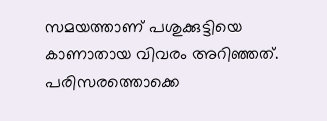സമയത്താണ് പശുക്കുട്ടിയെ കാണാതായ വിവരം അറിഞ്ഞത്. പരിസരത്തൊക്കെ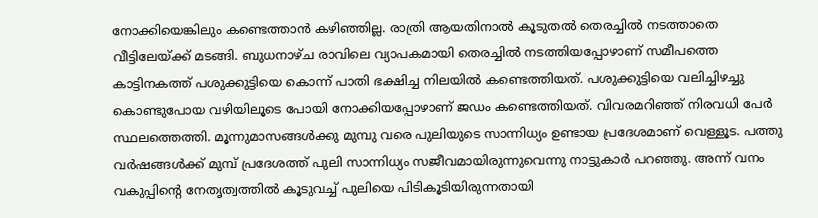നോക്കിയെങ്കിലും കണ്ടെത്താൻ കഴിഞ്ഞില്ല. രാത്രി ആയതിനാൽ കൂടുതൽ തെരച്ചിൽ നടത്താതെ വീട്ടിലേയ്ക്ക് മടങ്ങി. ബുധനാഴ്ച രാവിലെ വ്യാപകമായി തെരച്ചിൽ നടത്തിയപ്പോഴാണ് സമീപത്തെ കാട്ടിനകത്ത് പശുക്കുട്ടിയെ കൊന്ന് പാതി ഭക്ഷിച്ച നിലയിൽ കണ്ടെത്തിയത്. പശുക്കുട്ടിയെ വലിച്ചിഴച്ചു കൊണ്ടുപോയ വഴിയിലൂടെ പോയി നോക്കിയപ്പോഴാണ് ജഡം കണ്ടെത്തിയത്. വിവരമറിഞ്ഞ് നിരവധി പേർ സ്ഥലത്തെത്തി. മൂന്നുമാസങ്ങൾക്കു മുമ്പു വരെ പുലിയുടെ സാന്നിധ്യം ഉണ്ടായ പ്രദേശമാണ് വെള്ളൂട. പത്തു വർഷങ്ങൾക്ക് മുമ്പ് പ്രദേശത്ത് പുലി സാന്നിധ്യം സജീവമായിരുന്നുവെന്നു നാട്ടുകാർ പറഞ്ഞു. അന്ന് വനം വകുപ്പിന്റെ നേതൃത്വത്തിൽ കൂടുവച്ച് പുലിയെ പിടികൂടിയിരുന്നതായി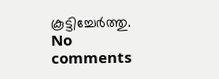കൂട്ടിച്ചേർത്തു.
No comments